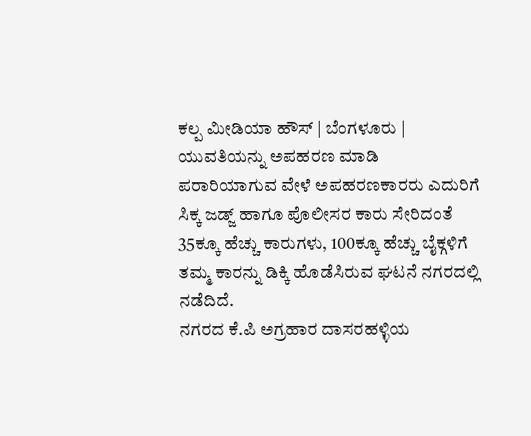ಕಲ್ಪ ಮೀಡಿಯಾ ಹೌಸ್ | ಬೆಂಗಳೂರು |
ಯುವತಿಯನ್ನು ಅಪಹರಣ ಮಾಡಿ ಪರಾರಿಯಾಗುವ ವೇಳೆ ಅಪಹರಣಕಾರರು ಎದುರಿಗೆ ಸಿಕ್ಕ ಜಡ್ಜ್ ಹಾಗೂ ಪೊಲೀಸರ ಕಾರು ಸೇರಿದಂತೆ 35ಕ್ಕೂ ಹೆಚ್ಚು ಕಾರುಗಳು, 100ಕ್ಕೂ ಹೆಚ್ಚು ಬೈಕ್ಗಳಿಗೆ ತಮ್ಮ ಕಾರನ್ನು ಡಿಕ್ಕಿ ಹೊಡೆಸಿರುವ ಘಟನೆ ನಗರದಲ್ಲಿ ನಡೆದಿದೆ.
ನಗರದ ಕೆ.ಪಿ ಅಗ್ರಹಾರ ದಾಸರಹಳ್ಳಿಯ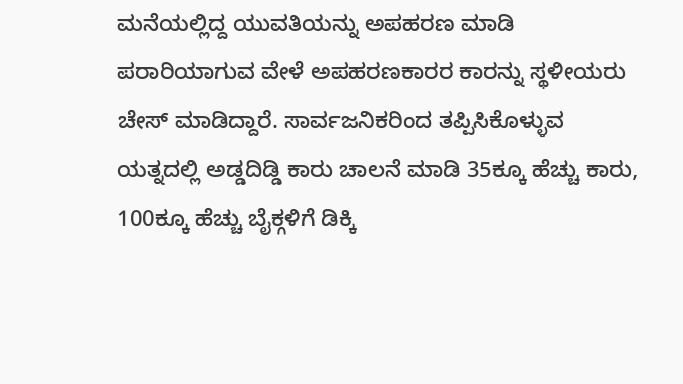ಮನೆಯಲ್ಲಿದ್ದ ಯುವತಿಯನ್ನು ಅಪಹರಣ ಮಾಡಿ ಪರಾರಿಯಾಗುವ ವೇಳೆ ಅಪಹರಣಕಾರರ ಕಾರನ್ನು ಸ್ಥಳೀಯರು ಚೇಸ್ ಮಾಡಿದ್ದಾರೆ. ಸಾರ್ವಜನಿಕರಿಂದ ತಪ್ಪಿಸಿಕೊಳ್ಳುವ ಯತ್ನದಲ್ಲಿ ಅಡ್ಡದಿಡ್ಡಿ ಕಾರು ಚಾಲನೆ ಮಾಡಿ 35ಕ್ಕೂ ಹೆಚ್ಚು ಕಾರು, 100ಕ್ಕೂ ಹೆಚ್ಚು ಬೈಕ್ಗಳಿಗೆ ಡಿಕ್ಕಿ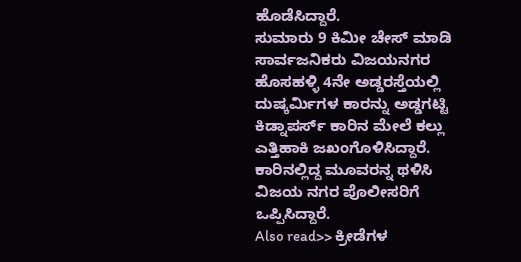ಹೊಡೆಸಿದ್ದಾರೆ.
ಸುಮಾರು 9 ಕಿಮೀ ಚೇಸ್ ಮಾಡಿ ಸಾರ್ವಜನಿಕರು ವಿಜಯನಗರ ಹೊಸಹಳ್ಳಿ 4ನೇ ಅಡ್ಡರಸ್ತೆಯಲ್ಲಿ ದುಷ್ಕರ್ಮಿಗಳ ಕಾರನ್ನು ಅಡ್ಡಗಟ್ಟಿ ಕಿಡ್ನಾಪರ್ಸ್ ಕಾರಿನ ಮೇಲೆ ಕಲ್ಲು ಎತ್ತಿಹಾಕಿ ಜಖಂಗೊಳಿಸಿದ್ದಾರೆ. ಕಾರಿನಲ್ಲಿದ್ದ ಮೂವರನ್ನ ಥಳಿಸಿ ವಿಜಯ ನಗರ ಪೊಲೀಸರಿಗೆ ಒಪ್ಪಿಸಿದ್ದಾರೆ.
Also read>> ಕ್ರೀಡೆಗಳ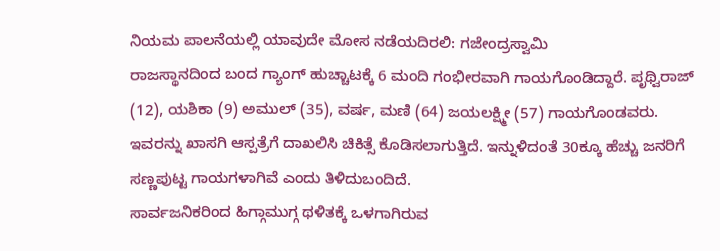ನಿಯಮ ಪಾಲನೆಯಲ್ಲಿ ಯಾವುದೇ ಮೋಸ ನಡೆಯದಿರಲಿ: ಗಜೇಂದ್ರಸ್ವಾಮಿ
ರಾಜಸ್ಥಾನದಿಂದ ಬಂದ ಗ್ಯಾಂಗ್ ಹುಚ್ಚಾಟಕ್ಕೆ 6 ಮಂದಿ ಗಂಭೀರವಾಗಿ ಗಾಯಗೊಂಡಿದ್ದಾರೆ. ಪೃಥ್ವಿರಾಜ್ (12), ಯಶಿಕಾ (9) ಅಮುಲ್ (35), ವರ್ಷ, ಮಣಿ (64) ಜಯಲಕ್ಷ್ಮೀ (57) ಗಾಯಗೊಂಡವರು. ಇವರನ್ನು ಖಾಸಗಿ ಆಸ್ಪತ್ರೆಗೆ ದಾಖಲಿಸಿ ಚಿಕಿತ್ಸೆ ಕೊಡಿಸಲಾಗುತ್ತಿದೆ. ಇನ್ನುಳಿದಂತೆ 30ಕ್ಕೂ ಹೆಚ್ಚು ಜನರಿಗೆ ಸಣ್ಣಪುಟ್ಟ ಗಾಯಗಳಾಗಿವೆ ಎಂದು ತಿಳಿದುಬಂದಿದೆ.
ಸಾರ್ವಜನಿಕರಿಂದ ಹಿಗ್ಗಾಮುಗ್ಗ ಥಳಿತಕ್ಕೆ ಒಳಗಾಗಿರುವ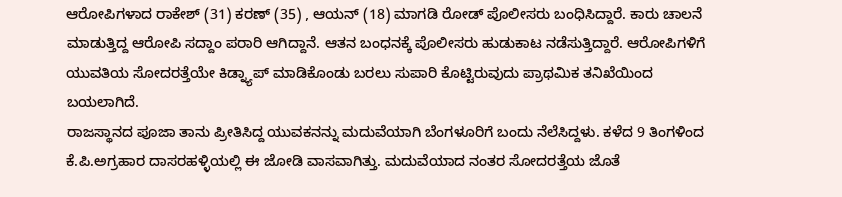ಆರೋಪಿಗಳಾದ ರಾಕೇಶ್ (31) ಕರಣ್ (35) , ಆಯನ್ (18) ಮಾಗಡಿ ರೋಡ್ ಪೊಲೀಸರು ಬಂಧಿಸಿದ್ದಾರೆ. ಕಾರು ಚಾಲನೆ ಮಾಡುತ್ತಿದ್ದ ಆರೋಪಿ ಸದ್ದಾಂ ಪರಾರಿ ಆಗಿದ್ದಾನೆ. ಆತನ ಬಂಧನಕ್ಕೆ ಪೊಲೀಸರು ಹುಡುಕಾಟ ನಡೆಸುತ್ತಿದ್ದಾರೆ. ಆರೋಪಿಗಳಿಗೆ ಯುವತಿಯ ಸೋದರತ್ತೆಯೇ ಕಿಡ್ನ್ಯಾಪ್ ಮಾಡಿಕೊಂಡು ಬರಲು ಸುಪಾರಿ ಕೊಟ್ಟಿರುವುದು ಪ್ರಾಥಮಿಕ ತನಿಖೆಯಿಂದ ಬಯಲಾಗಿದೆ.
ರಾಜಸ್ಥಾನದ ಪೂಜಾ ತಾನು ಪ್ರೀತಿಸಿದ್ದ ಯುವಕನನ್ನು ಮದುವೆಯಾಗಿ ಬೆಂಗಳೂರಿಗೆ ಬಂದು ನೆಲೆಸಿದ್ದಳು. ಕಳೆದ 9 ತಿಂಗಳಿಂದ ಕೆ.ಪಿ.ಅಗ್ರಹಾರ ದಾಸರಹಳ್ಳಿಯಲ್ಲಿ ಈ ಜೋಡಿ ವಾಸವಾಗಿತ್ತು. ಮದುವೆಯಾದ ನಂತರ ಸೋದರತ್ತೆಯ ಜೊತೆ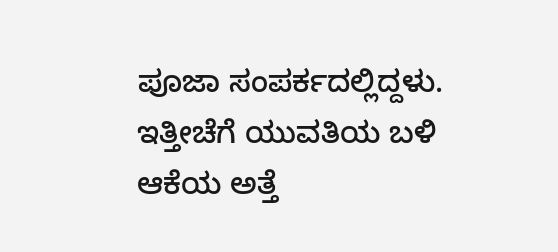ಪೂಜಾ ಸಂಪರ್ಕದಲ್ಲಿದ್ದಳು. ಇತ್ತೀಚೆಗೆ ಯುವತಿಯ ಬಳಿ ಆಕೆಯ ಅತ್ತೆ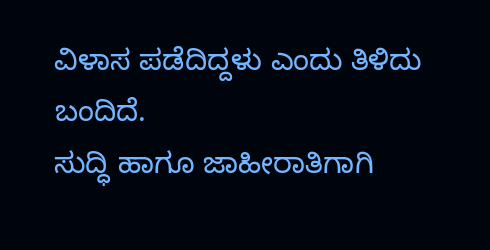ವಿಳಾಸ ಪಡೆದಿದ್ದಳು ಎಂದು ತಿಳಿದು ಬಂದಿದೆ.
ಸುದ್ಧಿ ಹಾಗೂ ಜಾಹೀರಾತಿಗಾಗಿ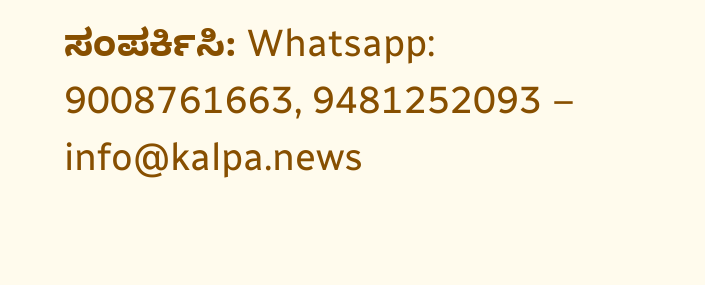ಸಂಪರ್ಕಿಸಿ: Whatsapp: 9008761663, 9481252093 – info@kalpa.news